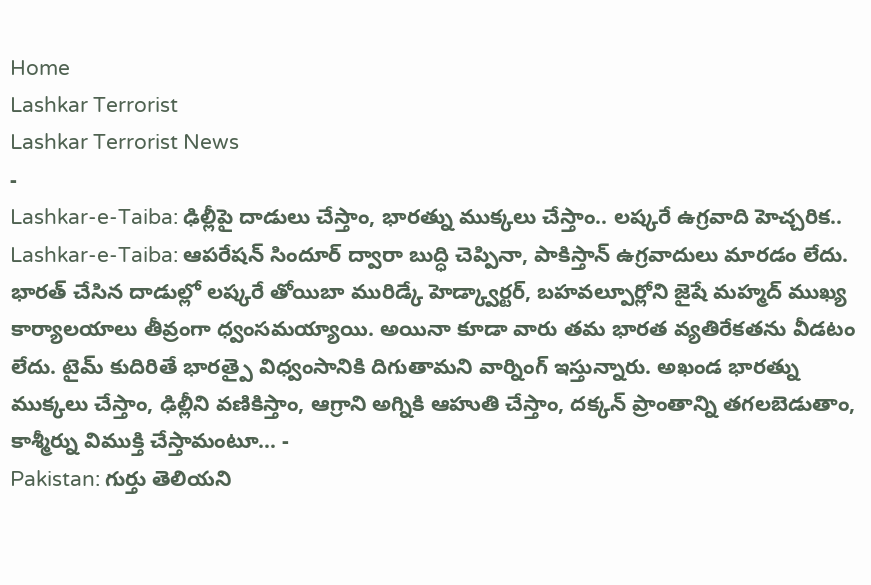Home
Lashkar Terrorist
Lashkar Terrorist News
-
Lashkar-e-Taiba: ఢిల్లీపై దాడులు చేస్తాం, భారత్ను ముక్కలు చేస్తాం.. లష్కరే ఉగ్రవాది హెచ్చరిక..
Lashkar-e-Taiba: ఆపరేషన్ సిందూర్ ద్వారా బుద్ధి చెప్పినా, పాకిస్తాన్ ఉగ్రవాదులు మారడం లేదు. భారత్ చేసిన దాడుల్లో లష్కరే తోయిబా మురిడ్కే హెడ్క్వార్టర్, బహవల్పూర్లోని జైషే మహ్మద్ ముఖ్య కార్యాలయాలు తీవ్రంగా ధ్వంసమయ్యాయి. అయినా కూడా వారు తమ భారత వ్యతిరేకతను వీడటం లేదు. టైమ్ కుదిరితే భారత్పై విధ్వంసానికి దిగుతామని వార్నింగ్ ఇస్తున్నారు. అఖండ భారత్ను ముక్కలు చేస్తాం, ఢిల్లీని వణికిస్తాం, ఆగ్రాని అగ్నికి ఆహుతి చేస్తాం, దక్కన్ ప్రాంతాన్ని తగలబెడుతాం, కాశ్మీర్ను విముక్తి చేస్తామంటూ… -
Pakistan: గుర్తు తెలియని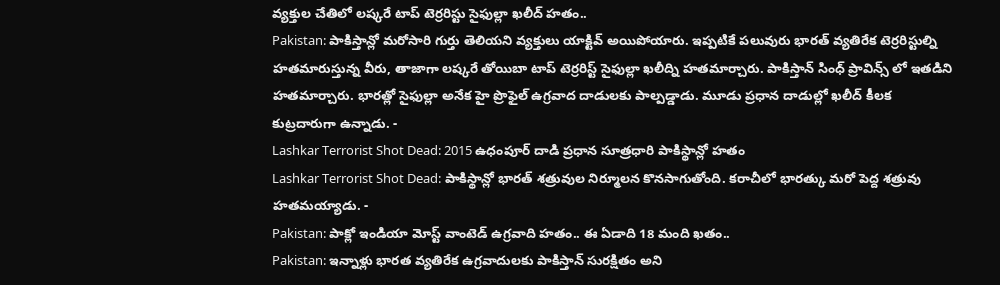వ్యక్తుల చేతిలో లష్కరే టాప్ టెర్రరిస్టు సైఫుల్లా ఖలీద్ హతం..
Pakistan: పాకిస్తాన్లో మరోసారి గుర్తు తెలియని వ్యక్తులు యాక్టివ్ అయిపోయారు. ఇప్పటికే పలువురు భారత్ వ్యతిరేక టెర్రరిస్టుల్ని హతమారుస్తున్న వీరు, తాజాగా లష్కరే తోయిబా టాప్ టెర్రరిస్ట్ సైఫుల్లా ఖలీద్ని హతమార్చారు. పాకిస్తాన్ సింధ్ ప్రావిన్స్ లో ఇతడిని హతమార్చారు. భారత్లో సైఫుల్లా అనేక హై ప్రొఫైల్ ఉగ్రవాద దాడులకు పాల్పడ్డాడు. మూడు ప్రధాన దాడుల్లో ఖలీద్ కీలక కుట్రదారుగా ఉన్నాడు. -
Lashkar Terrorist Shot Dead: 2015 ఉధంపూర్ దాడి ప్రధాన సూత్రధారి పాకిస్థాన్లో హతం
Lashkar Terrorist Shot Dead: పాకిస్థాన్లో భారత్ శత్రువుల నిర్మూలన కొనసాగుతోంది. కరాచీలో భారత్కు మరో పెద్ద శత్రువు హతమయ్యాడు. -
Pakistan: పాక్లో ఇండియా మోస్ట్ వాంటెడ్ ఉగ్రవాది హతం.. ఈ ఏడాది 18 మంది ఖతం..
Pakistan: ఇన్నాళ్లు భారత వ్యతిరేక ఉగ్రవాదులకు పాకిస్తాన్ సురక్షితం అని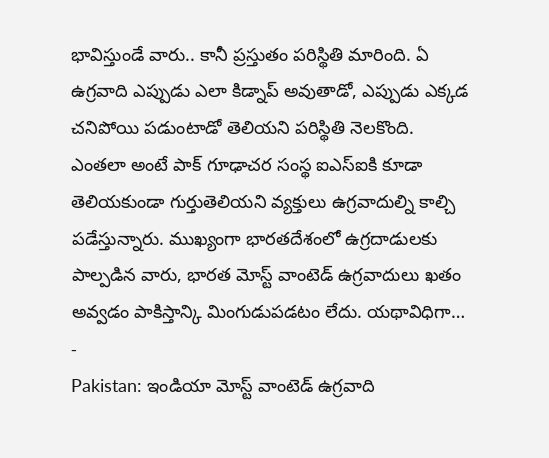భావిస్తుండే వారు.. కానీ ప్రస్తుతం పరిస్థితి మారింది. ఏ ఉగ్రవాది ఎప్పుడు ఎలా కిడ్నాప్ అవుతాడో, ఎప్పుడు ఎక్కడ చనిపోయి పడుంటాడో తెలియని పరిస్థితి నెలకొంది. ఎంతలా అంటే పాక్ గూఢాచర సంస్థ ఐఎస్ఐకి కూడా తెలియకుండా గుర్తుతెలియని వ్యక్తులు ఉగ్రవాదుల్ని కాల్చి పడేస్తున్నారు. ముఖ్యంగా భారతదేశంలో ఉగ్రదాడులకు పాల్పడిన వారు, భారత మోస్ట్ వాంటెడ్ ఉగ్రవాదులు ఖతం అవ్వడం పాకిస్తాన్కి మింగుడుపడటం లేదు. యథావిధిగా… -
Pakistan: ఇండియా మోస్ట్ వాంటెడ్ ఉగ్రవాది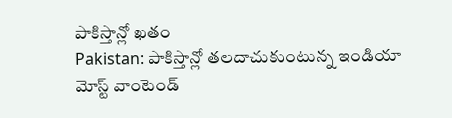పాకిస్తాన్లో ఖతం
Pakistan: పాకిస్తాన్లో తలదాచుకుంటున్న ఇండియా మోస్ట్ వాంటెండ్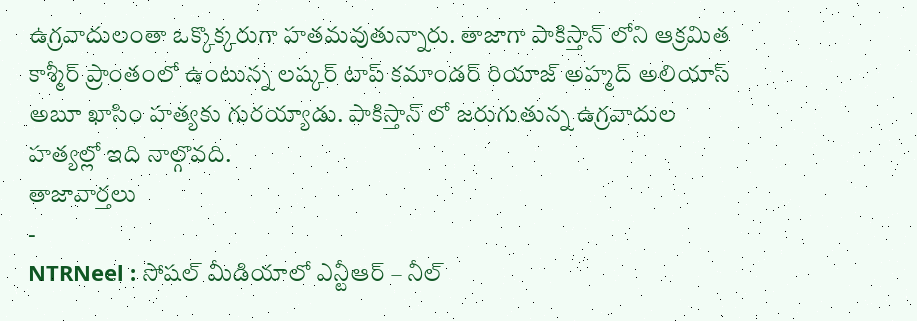ఉగ్రవాదులంతా ఒక్కొక్కరుగా హతమవుతున్నారు. తాజాగా పాకిస్తాన్ లోని ఆక్రమిత కాశ్మీర్ ప్రాంతంలో ఉంటున్న లష్కర్ టాప్ కమాండర్ రియాజ్ అహ్మద్ అలియాస్ అబూ ఖాసిం హత్యకు గురయ్యాడు. పాకిస్తాన్ లో జరుగుతున్న ఉగ్రవాదుల హత్యల్లో ఇది నాల్గొవది.
తాజావార్తలు
-
NTRNeel : సోషల్ మీడియాలో ఎన్టీఆర్ – నీల్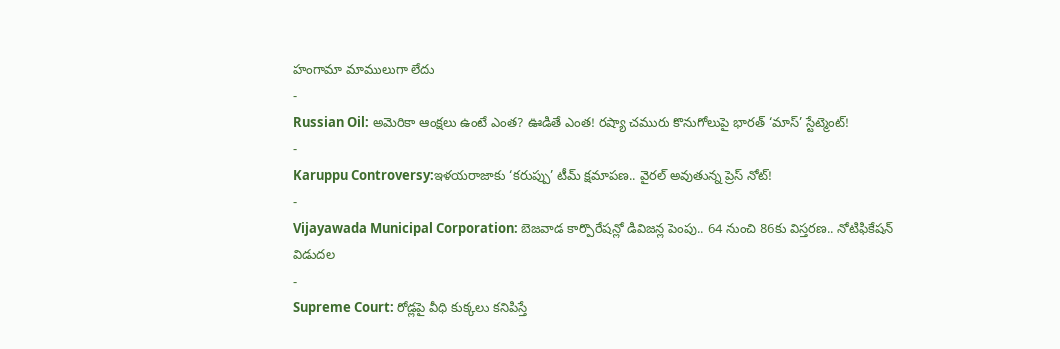హంగామా మాములుగా లేదు
-
Russian Oil: అమెరికా ఆంక్షలు ఉంటే ఎంత? ఊడితే ఎంత! రష్యా చమురు కొనుగోలుపై భారత్ ‘మాస్’ స్టేట్మెంట్!
-
Karuppu Controversy:ఇళయరాజాకు ‘కరుప్పు’ టీమ్ క్షమాపణ.. వైరల్ అవుతున్న ప్రెస్ నోట్!
-
Vijayawada Municipal Corporation: బెజవాడ కార్పొరేషన్లో డివిజన్ల పెంపు.. 64 నుంచి 86కు విస్తరణ.. నోటిఫికేషన్ విడుదల
-
Supreme Court: రోడ్లపై వీధి కుక్కలు కనిపిస్తే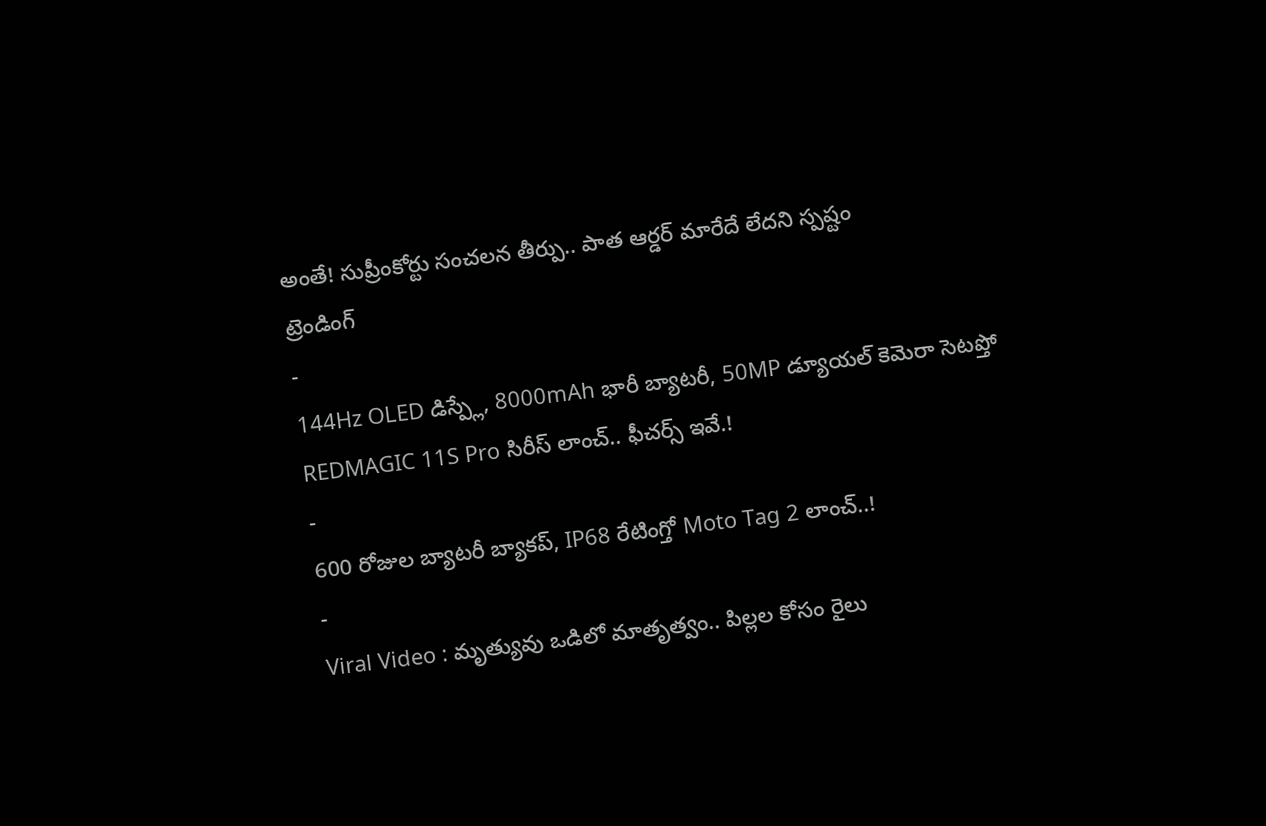అంతే! సుప్రీంకోర్టు సంచలన తీర్పు.. పాత ఆర్డర్ మారేదే లేదని స్పష్టం
ట్రెండింగ్
-
144Hz OLED డిస్ప్లే, 8000mAh భారీ బ్యాటరీ, 50MP డ్యూయల్ కెమెరా సెటప్తో REDMAGIC 11S Pro సిరీస్ లాంచ్.. ఫీచర్స్ ఇవే.!
-
600 రోజుల బ్యాటరీ బ్యాకప్, IP68 రేటింగ్తో Moto Tag 2 లాంచ్..!
-
Viral Video : మృత్యువు ఒడిలో మాతృత్వం.. పిల్లల కోసం రైలు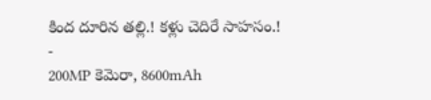కింద దూరిన తల్లి.! కళ్లు చెదిరే సాహసం.!
-
200MP కెమెరా, 8600mAh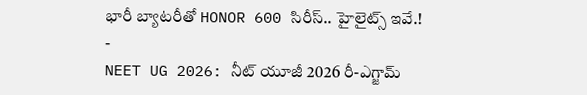భారీ బ్యాటరీతో HONOR 600 సిరీస్.. హైలైట్స్ ఇవే.!
-
NEET UG 2026: నీట్ యూజీ 2026 రీ-ఎగ్జామ్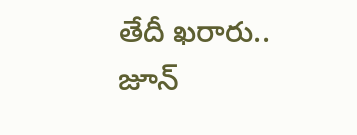తేదీ ఖరారు.. జూన్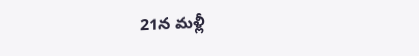21న మళ్లీ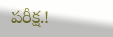పరీక్ష.!